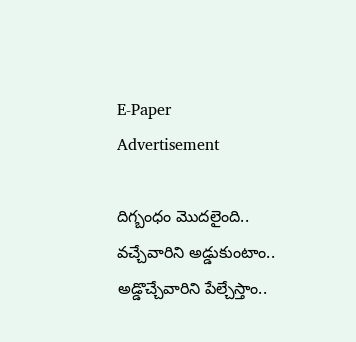E-Paper
Advertisement

దిగ్బంధం మొద‌లైంది.. వచ్చేవారిని అడ్డుకుంటాం.. అడ్డొచ్చేవారిని పేల్చేస్తాం..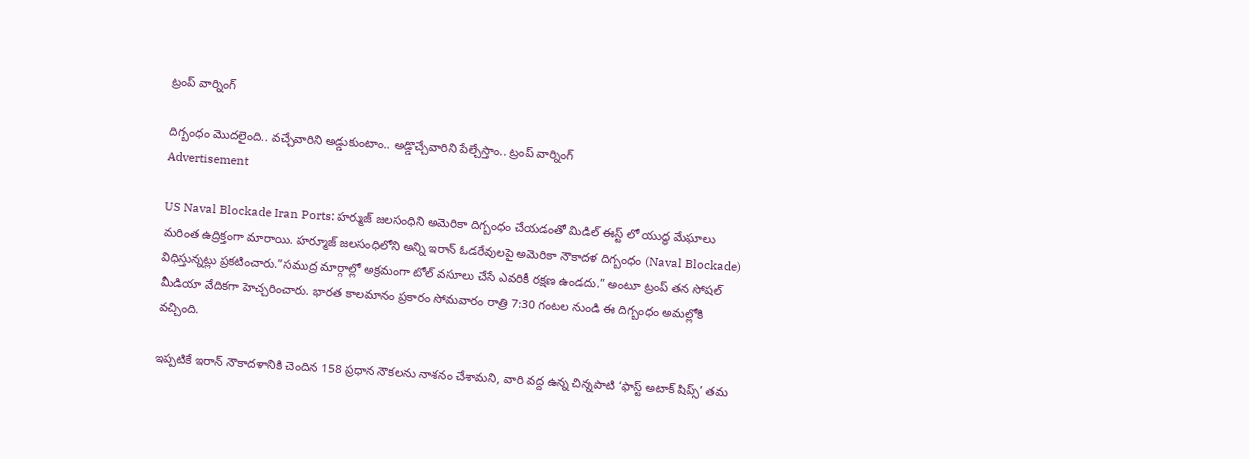ట్రంప్ వార్నింగ్

దిగ్బంధం మొద‌లైంది.. వచ్చేవారిని అడ్డుకుంటాం.. అడ్డొచ్చేవారిని పేల్చేస్తాం.. ట్రంప్ వార్నింగ్
Advertisement

US Naval Blockade Iran Ports: హ‌ర్ముజ్ జ‌ల‌సంధిని అమెరికా దిగ్బంధం చేయ‌డంతో మిడిల్ ఈస్ట్ లో యుద్ధ మేఘాలు మరింత ఉద్రిక్తంగా మారాయి. హర్మూజ్ జలసంధిలోని అన్ని ఇరాన్ ఓడరేవులపై అమెరికా నౌకాదళ దిగ్బంధం (Naval Blockade) విధిస్తున్నట్లు ప్రకటించారు.”సముద్ర మార్గాల్లో అక్రమంగా టోల్ వసూలు చేసే ఎవరికీ రక్షణ ఉండదు.” అంటూ ట్రంప్ తన సోషల్ మీడియా వేదికగా హెచ్చరించారు. భారత కాలమానం ప్రకారం సోమవారం రాత్రి 7:30 గంటల నుండి ఈ దిగ్బంధం అమల్లోకి వచ్చింది.

ఇప్పటికే ఇరాన్ నౌకాదళానికి చెందిన 158 ప్రధాన నౌకలను నాశనం చేశామని, వారి వద్ద ఉన్న చిన్నపాటి ‘ఫాస్ట్ అటాక్ షిప్స్’ తమ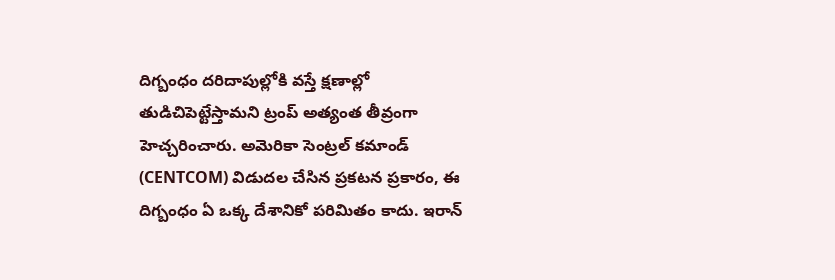దిగ్బంధం దరిదాపుల్లోకి వస్తే క్షణాల్లో తుడిచిపెట్టేస్తామని ట్రంప్ అత్యంత తీవ్రంగా హెచ్చరించారు. అమెరికా సెంట్రల్ కమాండ్ (CENTCOM) విడుదల చేసిన ప్రకటన ప్రకారం, ఈ దిగ్బంధం ఏ ఒక్క దేశానికో పరిమితం కాదు. ఇరాన్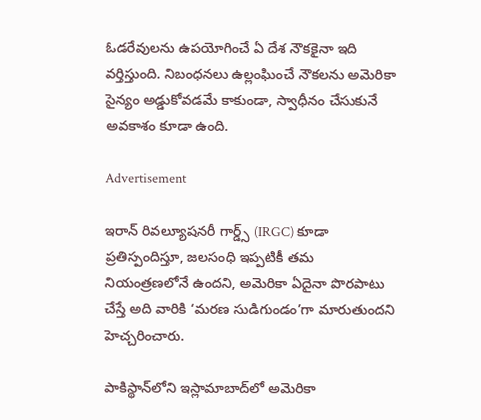ఓడరేవులను ఉపయోగించే ఏ దేశ నౌకకైనా ఇది వర్తిస్తుంది. నిబంధనలు ఉల్లంఘించే నౌకలను అమెరికా సైన్యం అడ్డుకోవడమే కాకుండా, స్వాధీనం చేసుకునే అవకాశం కూడా ఉంది.

Advertisement

ఇరాన్ రివల్యూషనరీ గార్డ్స్ (IRGC) కూడా ప్రతిస్పందిస్తూ, జలసంధి ఇప్పటికీ తమ నియంత్రణలోనే ఉందని, అమెరికా ఏదైనా పొరపాటు చేస్తే అది వారికి ‘మరణ సుడిగుండం’గా మారుతుందని హెచ్చరించారు.

పాకిస్థాన్‌లోని ఇస్లామాబాద్‌లో అమెరికా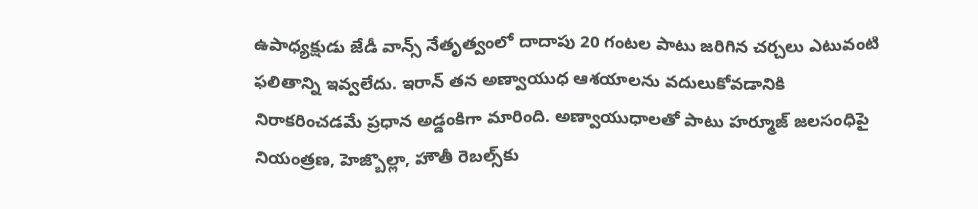ఉపాధ్యక్షుడు జేడీ వాన్స్ నేతృత్వంలో దాదాపు 20 గంటల పాటు జరిగిన చర్చలు ఎటువంటి ఫలితాన్ని ఇవ్వలేదు. ఇరాన్ తన అణ్వాయుధ ఆశయాలను వదులుకోవడానికి నిరాకరించడమే ప్రధాన అడ్డంకిగా మారింది. అణ్వాయుధాలతో పాటు హర్మూజ్ జలసంధిపై నియంత్రణ, హెజ్బొల్లా, హౌతీ రెబల్స్‌కు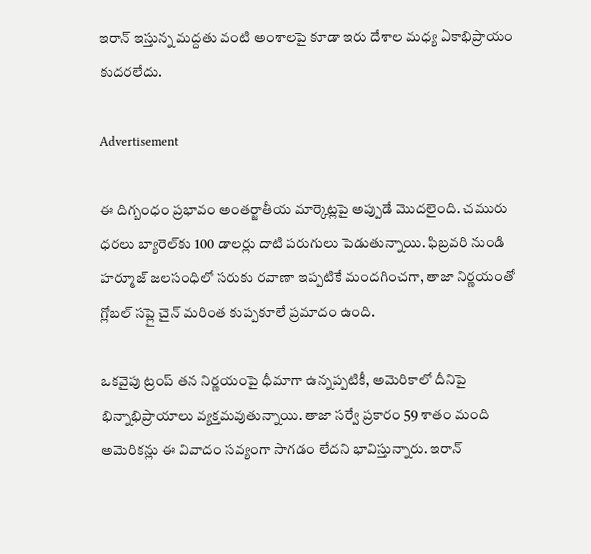ఇరాన్ ఇస్తున్న మద్దతు వంటి అంశాలపై కూడా ఇరు దేశాల మధ్య ఏకాభిప్రాయం కుదరలేదు.

Advertisement

ఈ దిగ్బంధం ప్రభావం అంతర్జాతీయ మార్కెట్లపై అప్పుడే మొదలైంది. చమురు ధరలు బ్యారెల్‌కు 100 డాలర్లు దాటి పరుగులు పెడుతున్నాయి. ఫిబ్రవరి నుండి హర్మూజ్ జలసంధిలో సరుకు రవాణా ఇప్పటికే మందగించగా, తాజా నిర్ణయంతో గ్లోబల్ సప్లై చైన్ మరింత కుప్పకూలే ప్రమాదం ఉంది.

ఒకవైపు ట్రంప్ తన నిర్ణయంపై ధీమాగా ఉన్నప్పటికీ, అమెరికాలో దీనిపై భిన్నాభిప్రాయాలు వ్యక్తమవుతున్నాయి. తాజా సర్వే ప్రకారం 59 శాతం మంది అమెరికన్లు ఈ వివాదం సవ్యంగా సాగడం లేదని భావిస్తున్నారు. ఇరాన్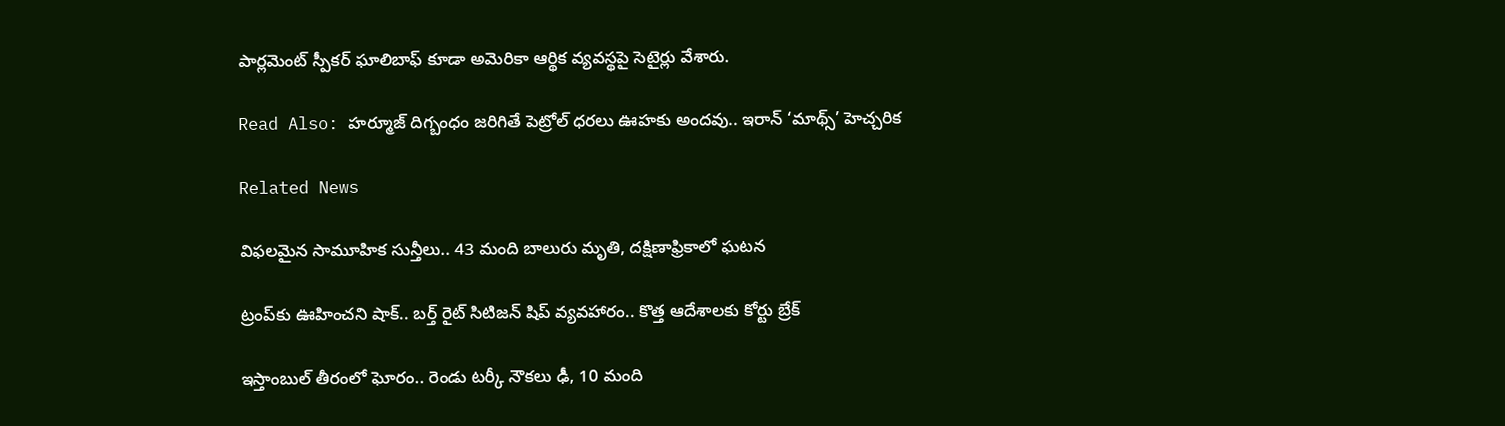పార్లమెంట్ స్పీకర్ ఘాలిబాఫ్ కూడా అమెరికా ఆర్థిక వ్యవస్థపై సెటైర్లు వేశారు.

Read Also: హర్మూజ్ దిగ్బంధం జరిగితే పెట్రోల్ ధరలు ఊహకు అందవు.. ఇరాన్ ‘మాథ్స్’ హెచ్చరిక

Related News

విఫలమైన సామూహిక సున్తీలు.. 43 మంది బాలురు మృతి, దక్షిణాఫ్రికాలో ఘటన

ట్రంప్‌‌కు ఊహించని షాక్‌.. బర్త్ రైట్ సిటిజన్ షిప్ వ్యవహారం.. కొత్త ఆదేశాలకు కోర్టు బ్రేక్

ఇస్తాంబుల్ తీరంలో ఘోరం.. రెండు టర్కీ నౌకలు ఢీ, 10 మంది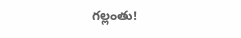గల్లంతు!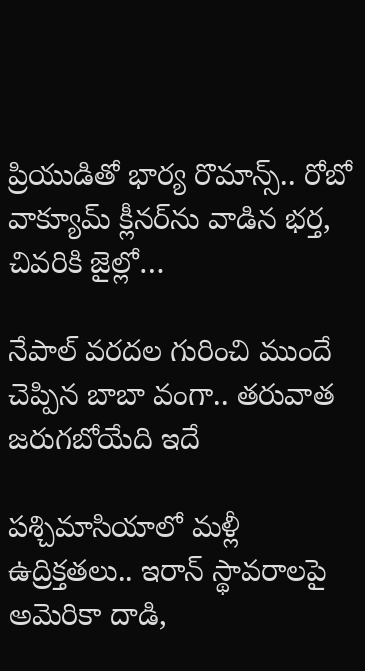ప్రియుడితో భార్య రొమాన్స్.. రోబో వాక్యూమ్ క్లీనర్‌ను వాడిన భర్త, చివరికి జైల్లో…

నేపాల్ వరదల గురించి ముందే చెప్పిన బాబా వంగా.. తరువాత జరుగబోయేది ఇదే

పశ్చిమాసియాలో మళ్లీ ఉద్రిక్తతలు.. ఇరాన్ స్థావరాలపై అమెరికా దాడి,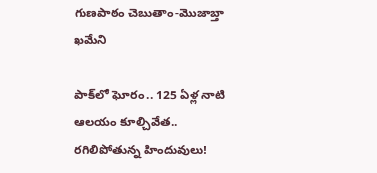గుణపాఠం చెబుతాం-మొజాబ్తా ఖమేని

పాక్‌లో ఘోరం.. 125 ఏళ్ల నాటి ఆలయం కూల్చివేత.. రగిలిపోతున్న హిందువులు!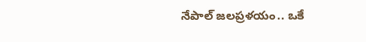నేపాల్ జలప్రళయం.. ఒకే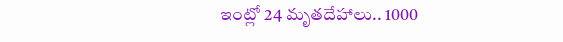ఇంట్లో 24 మృతదేహాలు.. 1000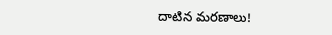దాటిన మరణాలు!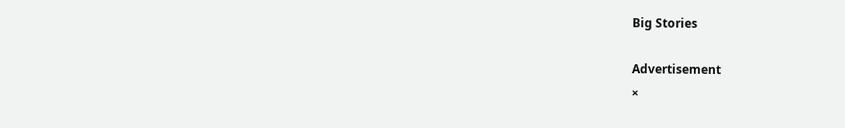Big Stories

Advertisement
×